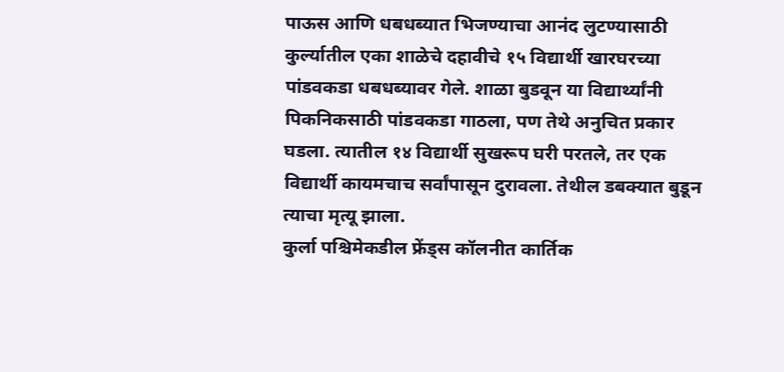पाऊस आणि धबधब्यात भिजण्याचा आनंद लुटण्यासाठी कुर्ल्यातील एका शाळेचे दहावीचे १५ विद्यार्थी खारघरच्या पांडवकडा धबधब्यावर गेले. शाळा बुडवून या विद्यार्थ्यांनी पिकनिकसाठी पांडवकडा गाठला, पण तेथे अनुचित प्रकार घडला. त्यातील १४ विद्यार्थी सुखरूप घरी परतले, तर एक विद्यार्थी कायमचाच सर्वांपासून दुरावला. तेथील डबक्यात बुडून त्याचा मृत्यू झाला.
कुर्ला पश्चिमेकडील फ्रेंड्स कॉलनीत कार्तिक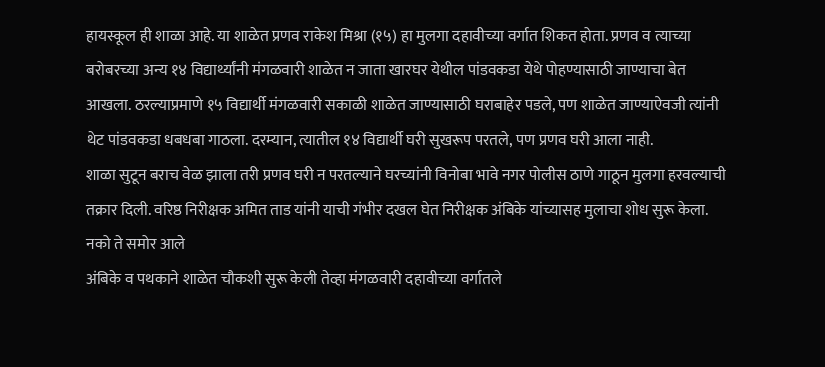हायस्कूल ही शाळा आहे. या शाळेत प्रणव राकेश मिश्रा (१५) हा मुलगा दहावीच्या वर्गात शिकत होता. प्रणव व त्याच्या बरोबरच्या अन्य १४ विद्यार्थ्यांनी मंगळवारी शाळेत न जाता खारघर येथील पांडवकडा येथे पोहण्यासाठी जाण्याचा बेत आखला. ठरल्याप्रमाणे १५ विद्यार्थी मंगळवारी सकाळी शाळेत जाण्यासाठी घराबाहेर पडले, पण शाळेत जाण्याऐवजी त्यांनी थेट पांडवकडा धबधबा गाठला. दरम्यान, त्यातील १४ विद्यार्थी घरी सुखरूप परतले, पण प्रणव घरी आला नाही.
शाळा सुटून बराच वेळ झाला तरी प्रणव घरी न परतल्याने घरच्यांनी विनोबा भावे नगर पोलीस ठाणे गाठून मुलगा हरवल्याची तक्रार दिली. वरिष्ठ निरीक्षक अमित ताड यांनी याची गंभीर दखल घेत निरीक्षक अंबिके यांच्यासह मुलाचा शोध सुरू केला.
नको ते समोर आले
अंबिके व पथकाने शाळेत चौकशी सुरू केली तेव्हा मंगळवारी दहावीच्या वर्गातले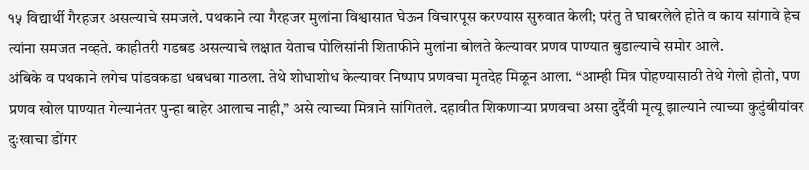१५ विद्यार्थी गैरहजर असल्याचे समजले. पथकाने त्या गैरहजर मुलांना विश्वासात घेऊन विचारपूस करण्यास सुरुवात केली; परंतु ते घाबरलेले होते व काय सांगावे हेच त्यांना समजत नव्हते. काहीतरी गडबड असल्याचे लक्षात येताच पोलिसांनी शिताफीने मुलांना बोलते केल्यावर प्रणव पाण्यात बुडाल्याचे समोर आले.
अंबिके व पथकाने लगेच पांडवकडा धबधबा गाठला. तेथे शोधाशोध केल्यावर निष्पाप प्रणवचा मृतदेह मिळून आला. “आम्ही मित्र पोहण्यासाठी तेथे गेलो होतो, पण प्रणव खोल पाण्यात गेल्यानंतर पुन्हा बाहेर आलाच नाही,” असे त्याच्या मित्राने सांगितले. दहावीत शिकणाऱ्या प्रणवचा असा दुर्दैवी मृत्यू झाल्याने त्याच्या कुटुंबीयांवर दुःखाचा डोंगर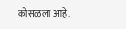कोसळला आहे.